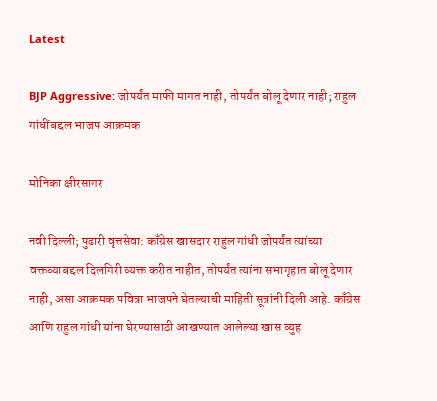Latest

BJP Aggressive: जोपर्यंत माफी मागत नाही, तोपर्यंत बोलू देणार नाही; राहुल गांधींबद्दल भाजप आक्रमक

मोनिका क्षीरसागर

नवी दिल्ली; पुढारी वृत्तसेवा: काँग्रेस खासदार राहुल गांधी जोपर्यंत त्यांच्या वक्तव्याबद्दल दिलगिरी व्यक्त करीत नाहीत, तोपर्यंत त्यांना सभागृहात बोलू देणार नाही, असा आक्रमक पवित्रा भाजपने घेतल्याची माहिती सूत्रांनी दिली आहे. काँग्रेस आणि राहुल गांधी यांना घेरण्यासाठी आखण्यात आलेल्या खास व्युह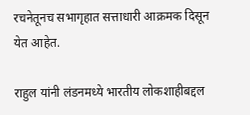रचनेतूनच सभागृहात सत्ताधारी आक्रमक दिसून येत आहेत.

राहुल यांनी लंडनमध्ये भारतीय लोकशाहीबद्दल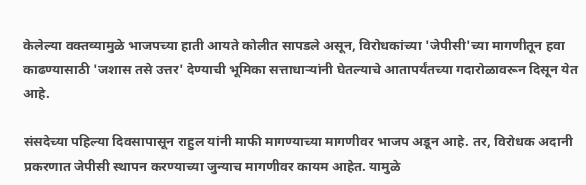केलेल्या वक्तव्यामुळे भाजपच्या हाती आयते कोलीत सापडले असून, विरोधकांच्या 'जेपीसी'च्या मागणीतून हवा काढण्यासाठी 'जशास तसे उत्तर' देण्याची भूमिका सत्ताधाऱ्यांनी घेतल्याचे आतापर्यंतच्या गदारोळावरून दिसून येत आहे.

संसदेच्या पहिल्या दिवसापासून राहुल यांनी माफी मागण्याच्या मागणीवर भाजप अडून आहे. तर, विरोधक अदानी प्रकरणात जेपीसी स्थापन करण्याच्या जुन्याच मागणीवर कायम आहेत. यामुळे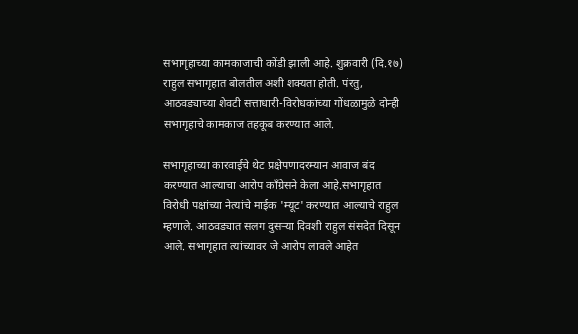सभागृहाच्या कामकाजाची कोंडी झाली आहे. शुक्रवारी (दि.१७) राहुल सभागृहात बोलतील अशी शक्यता होती. पंरतु, आठवड्याच्या शेवटी सत्ताधारी-विरोधकांच्या गोंधळामुळे दोन्ही सभागृहाचे कामकाज तहकूब करण्यात आले.

सभागृहाच्या कारवाईचे थेट प्रक्षेपणादरम्यान आवाज बंद करण्यात आल्याचा आरोप कॉंग्रेसने केला आहे.सभागृहात विरोधी पक्षांच्या नेत्यांचे माईक 'म्यूट' करण्यात आल्याचे राहुल म्हणाले. आठवड्यात सलग दुसऱ्या दिवशी राहुल संसदेत दिसून आले. सभागृहात त्यांच्यावर जे आरोप लावले आहेत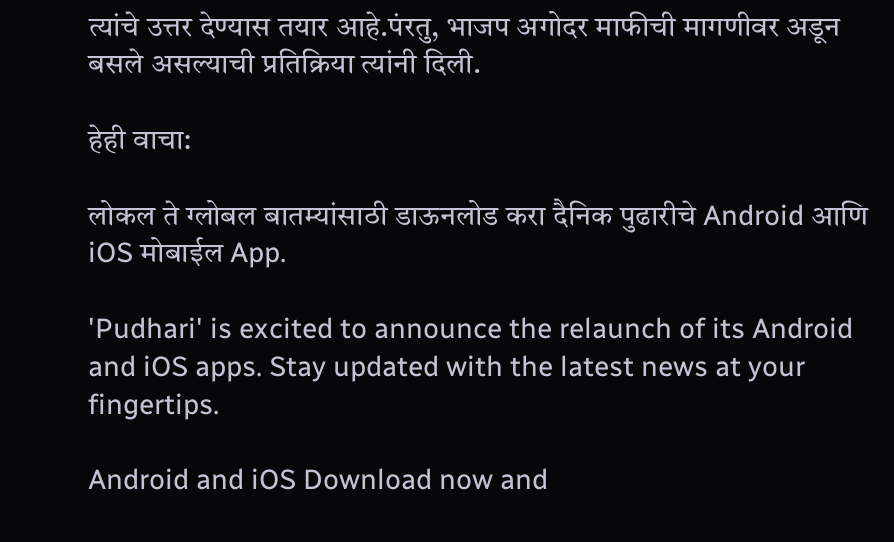त्यांचे उत्तर देण्यास तयार आहे.पंरतु, भाजप अगोदर माफीची मागणीवर अडून बसले असल्याची प्रतिक्रिया त्यांनी दिली.

हेही वाचा:

लोकल ते ग्लोबल बातम्यांसाठी डाऊनलोड करा दैनिक पुढारीचे Android आणि iOS मोबाईल App.

'Pudhari' is excited to announce the relaunch of its Android and iOS apps. Stay updated with the latest news at your fingertips.

Android and iOS Download now and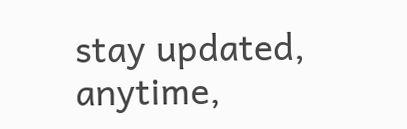stay updated, anytime,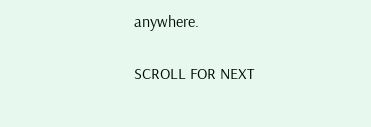anywhere.

SCROLL FOR NEXT